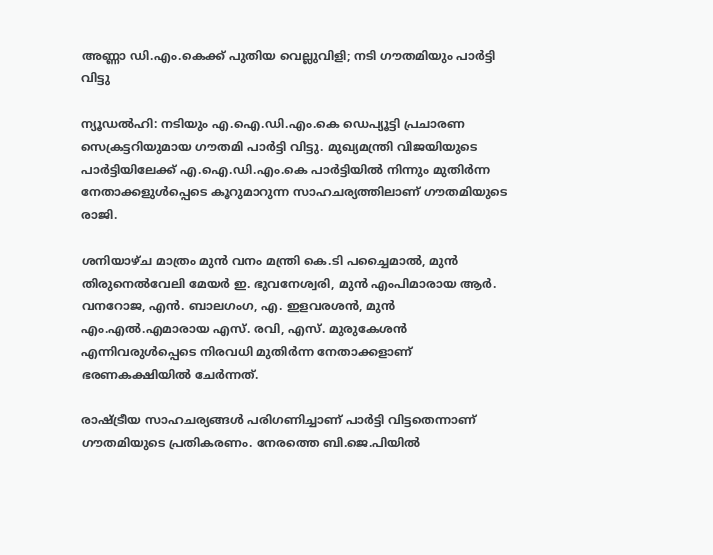അണ്ണാ ഡി.എം.കെക്ക് പുതിയ വെല്ലുവിളി; നടി ഗൗതമിയും പാർട്ടി വിട്ടു

ന്യൂഡൽഹി: നടിയും എ.ഐ.ഡി.എം.കെ ഡെപ്യൂട്ടി പ്രചാരണ സെക്രട്ടറിയുമായ ഗൗതമി പാർട്ടി വിട്ടു. മുഖ്യമന്ത്രി വിജയിയുടെ പാർട്ടിയിലേക്ക് എ.ഐ.ഡി.എം.കെ പാർട്ടിയിൽ നിന്നും മുതിർന്ന നേതാക്കളുൾപ്പെടെ കൂറുമാറുന്ന സാഹചര്യത്തിലാണ് ഗൗതമിയുടെ രാജി.

ശനിയാഴ്ച മാത്രം മുൻ വനം മന്ത്രി കെ.ടി പച്ചൈമാൽ, മുൻ തിരുനെൽവേലി മേയർ ഇ. ഭുവനേശ്വരി, മുൻ എംപിമാരായ ആർ. വനറോജ, എൻ. ബാലഗംഗ, എ. ഇളവരശൻ, മുൻ എം.എൽ.എമാരായ എസ്. രവി, എസ്. മുരുകേശൻ എന്നിവരുൾപ്പെടെ നിരവധി മുതിർന്ന നേതാക്കളാണ് ഭരണകക്ഷിയിൽ ചേർന്നത്.

രാഷ്ട്രീയ സാഹചര്യങ്ങൾ പരിഗണിച്ചാണ് പാർട്ടി വിട്ടതെന്നാണ് ഗൗതമിയുടെ പ്രതികരണം. നേരത്തെ ബി.ജെ.പിയിൽ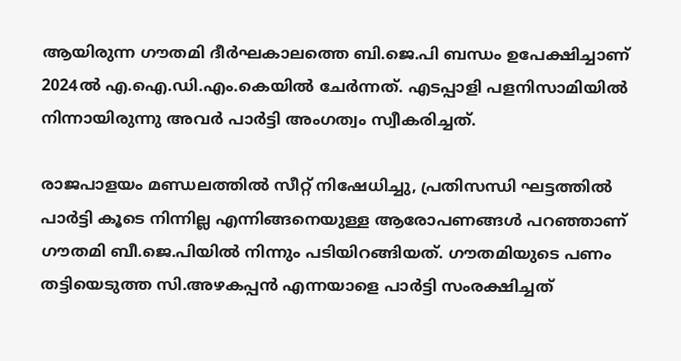ആയിരുന്ന ഗൗതമി ദീർഘകാലത്തെ ബി.ജെ.പി ബന്ധം ഉപേക്ഷിച്ചാണ് 2024ൽ എ.ഐ.ഡി.എം.കെയിൽ ചേർന്നത്. എടപ്പാളി പളനിസാമിയിൽ നിന്നായിരുന്നു അവർ പാർട്ടി അംഗത്വം സ്വീകരിച്ചത്.

രാജപാളയം മണ്ഡലത്തിൽ സീറ്റ് നിഷേധിച്ചു, പ്രതിസന്ധി ഘട്ടത്തിൽ പാർട്ടി കൂടെ നിന്നില്ല എന്നിങ്ങനെയുള്ള ആരോപണങ്ങൾ പറഞ്ഞാണ് ഗൗതമി ബീ.ജെ.പിയിൽ നിന്നും പടിയിറങ്ങിയത്. ഗൗതമിയുടെ പണം തട്ടിയെടുത്ത സി.അഴകപ്പൻ എന്നയാളെ പാർട്ടി സംരക്ഷിച്ചത്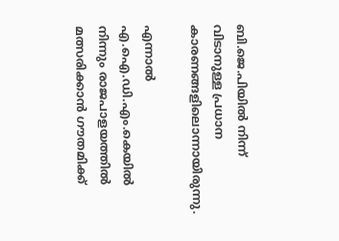ബി.ജെ.പിയിൽ നിന്ന് വിടാനുള്ള പ്രധാന കാരണങ്ങളിലൊന്നായിരുന്നു.

എന്നാൽ എ.ഐ.ഡി.എം.കെയിൽ നിന്നും രാജപാളയത്തിൽ മത്സരിക്കാൻ ഗൗതമിക്ക്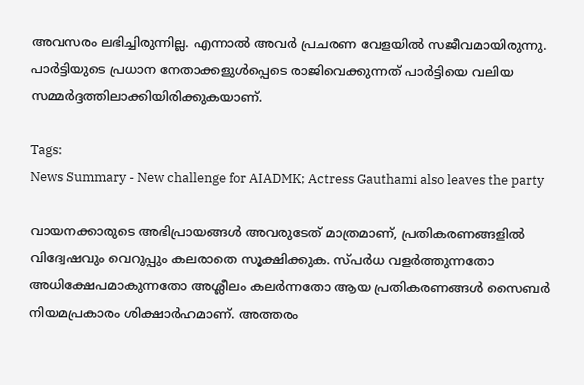അവസരം ലഭിച്ചിരുന്നില്ല. എന്നാൽ അവർ പ്രചരണ വേളയിൽ സജീവമായിരുന്നു. പാർട്ടിയുടെ പ്രധാന നേതാക്കളുൾപ്പെടെ രാജിവെക്കുന്നത് പാർട്ടിയെ വലിയ സമ്മർദ്ദത്തിലാക്കിയിരിക്കുകയാണ്.

Tags:
News Summary - New challenge for AIADMK; Actress Gauthami also leaves the party

വായനക്കാരുടെ അഭിപ്രായങ്ങള്‍ അവരുടേത് മാത്രമാണ്, പ്രതികരണങ്ങളിൽ വിദ്വേഷവും വെറുപ്പും കലരാതെ സൂക്ഷിക്കുക. സ്പർധ വളർത്തുന്നതോ അധിക്ഷേപമാകുന്നതോ അശ്ലീലം കലർന്നതോ ആയ പ്രതികരണങ്ങൾ സൈബർ നിയമപ്രകാരം ശിക്ഷാർഹമാണ്. അത്തരം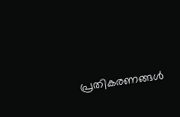പ്രതികരണങ്ങൾ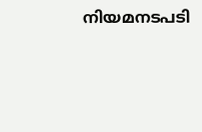നിയമനടപടി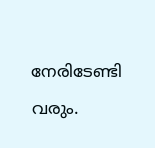നേരിടേണ്ടി വരും.